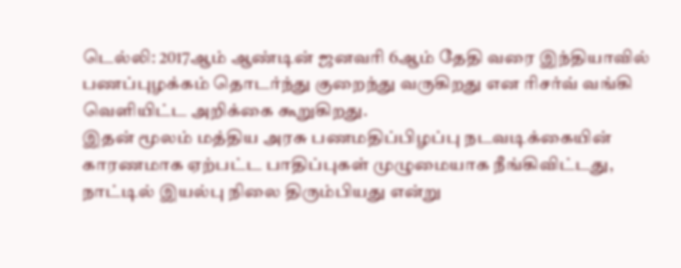டெல்லி: 2017ஆம் ஆண்டின் ஜனவரி 6ஆம் தேதி வரை இந்தியாவில் பணப்புழக்கம் தொடர்ந்து குறைந்து வருகிறது என ரிசர்வ் வங்கி வெளியிட்ட அறிக்கை கூறுகிறது.
இதன் மூலம் மத்திய அரசு பணமதிப்பிழப்பு நடவடிக்கையின் காரணமாக ஏற்பட்ட பாதிப்புகள் முழுமையாக நீங்கிவிட்டது, நாட்டில் இயல்பு நிலை திரும்பியது என்று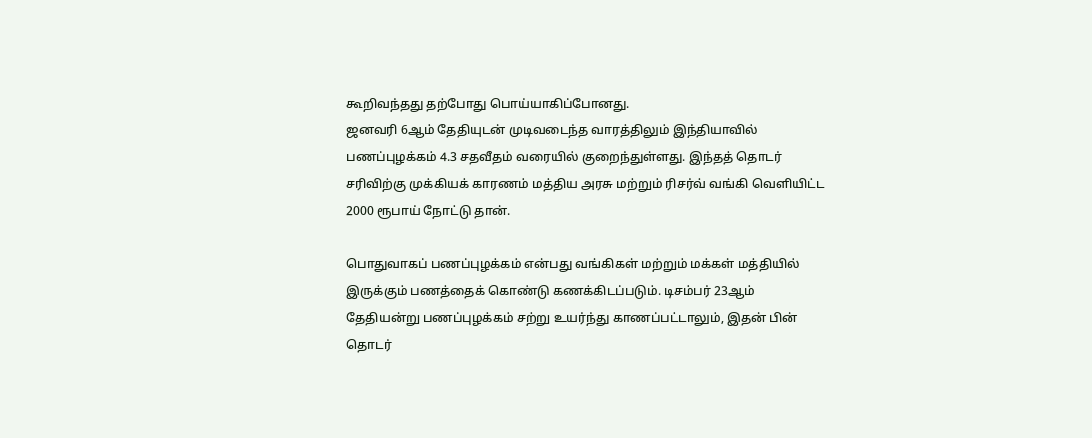கூறிவந்தது தற்போது பொய்யாகிப்போனது.
ஜனவரி 6ஆம் தேதியுடன் முடிவடைந்த வாரத்திலும் இந்தியாவில் பணப்புழக்கம் 4.3 சதவீதம் வரையில் குறைந்துள்ளது. இந்தத் தொடர் சரிவிற்கு முக்கியக் காரணம் மத்திய அரசு மற்றும் ரிசர்வ் வங்கி வெளியிட்ட 2000 ரூபாய் நோட்டு தான்.

பொதுவாகப் பணப்புழக்கம் என்பது வங்கிகள் மற்றும் மக்கள் மத்தியில் இருக்கும் பணத்தைக் கொண்டு கணக்கிடப்படும். டிசம்பர் 23ஆம் தேதியன்று பணப்புழக்கம் சற்று உயர்ந்து காணப்பட்டாலும், இதன் பின் தொடர்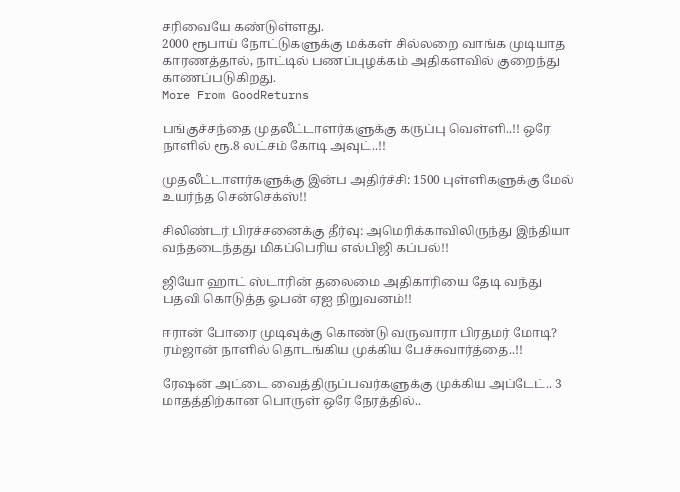சரிவையே கண்டுள்ளது.
2000 ரூபாய் நோட்டுகளுக்கு மக்கள் சில்லறை வாங்க முடியாத காரணத்தால், நாட்டில் பணப்புழக்கம் அதிகளவில் குறைந்து காணப்படுகிறது.
More From GoodReturns

பங்குச்சந்தை முதலீட்டாளர்களுக்கு கருப்பு வெள்ளி..!! ஒரே நாளில் ரூ.8 லட்சம் கோடி அவுட்..!!

முதலீட்டாளர்களுக்கு இன்ப அதிர்ச்சி: 1500 புள்ளிகளுக்கு மேல் உயர்ந்த சென்செக்ஸ்!!

சிலிண்டர் பிரச்சனைக்கு தீர்வு: அமெரிக்காவிலிருந்து இந்தியா வந்தடைந்தது மிகப்பெரிய எல்பிஜி கப்பல்!!

ஜியோ ஹாட் ஸ்டாரின் தலைமை அதிகாரியை தேடி வந்து பதவி கொடுத்த ஓபன் ஏஐ நிறுவனம்!!

ஈரான் போரை முடிவுக்கு கொண்டு வருவாரா பிரதமர் மோடி? ரம்ஜான் நாளில் தொடங்கிய முக்கிய பேச்சுவார்த்தை..!!

ரேஷன் அட்டை வைத்திருப்பவர்களுக்கு முக்கிய அப்டேட்.. 3 மாதத்திற்கான பொருள் ஒரே நேரத்தில்..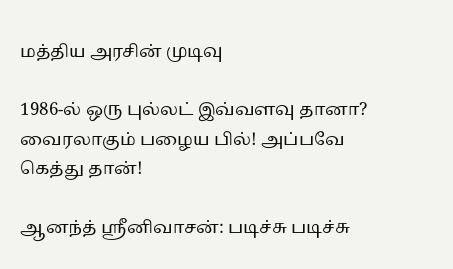மத்திய அரசின் முடிவு

1986-ல் ஒரு புல்லட் இவ்வளவு தானா? வைரலாகும் பழைய பில்! அப்பவே கெத்து தான்!

ஆனந்த் ஸ்ரீனிவாசன்: படிச்சு படிச்சு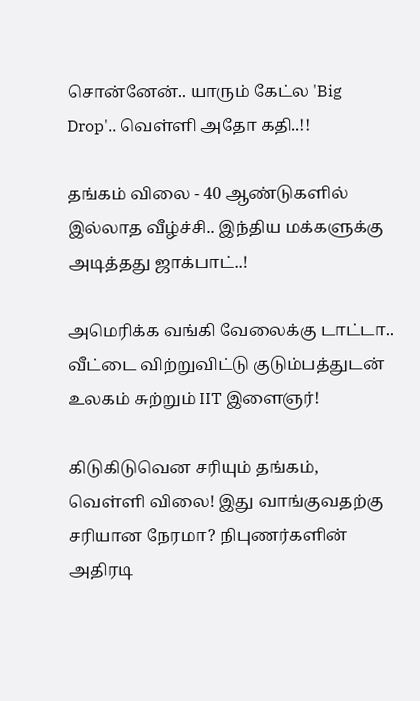சொன்னேன்.. யாரும் கேட்ல 'Big Drop'.. வெள்ளி அதோ கதி..!!

தங்கம் விலை - 40 ஆண்டுகளில் இல்லாத வீழ்ச்சி.. இந்திய மக்களுக்கு அடித்தது ஜாக்பாட்..!

அமெரிக்க வங்கி வேலைக்கு டாட்டா.. வீட்டை விற்றுவிட்டு குடும்பத்துடன் உலகம் சுற்றும் IIT இளைஞர்!

கிடுகிடுவென சரியும் தங்கம், வெள்ளி விலை! இது வாங்குவதற்கு சரியான நேரமா? நிபுணர்களின் அதிரடி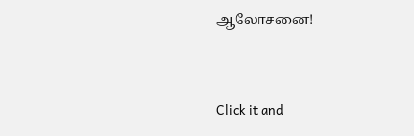ஆலோசனை!



Click it and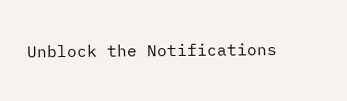Unblock the Notifications